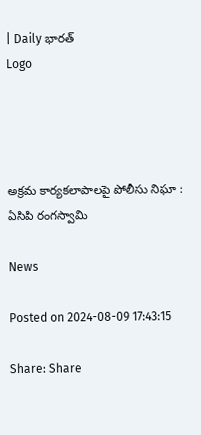| Daily భారత్
Logo




అక్రమ కార్యకలాపాలపై పోలీసు నిఘా : ఏసిపి రంగస్వామి

News

Posted on 2024-08-09 17:43:15

Share: Share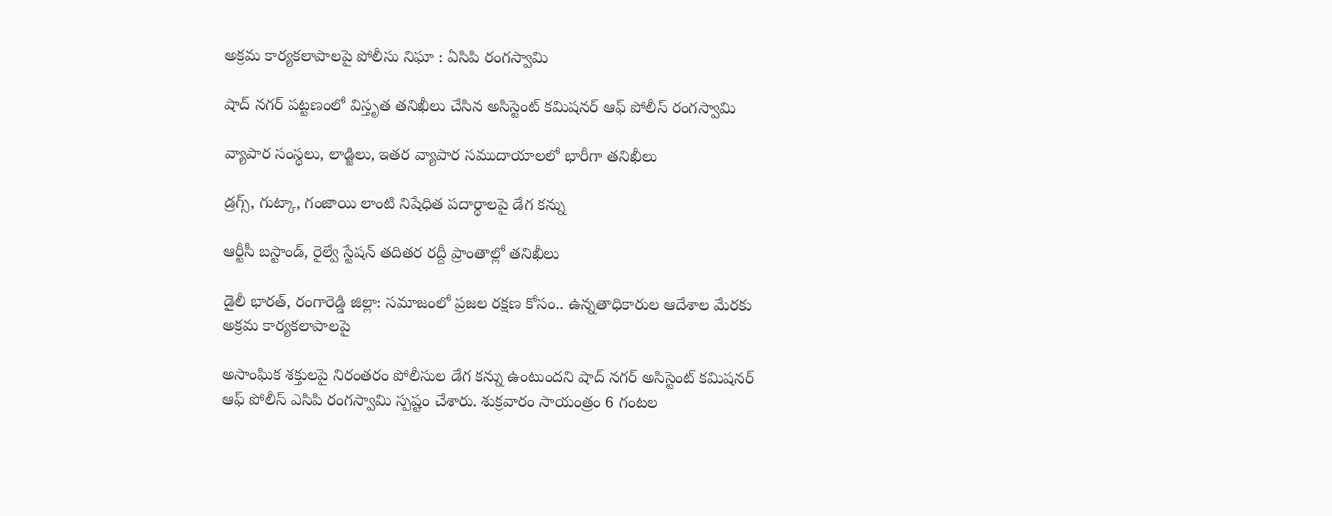అక్రమ కార్యకలాపాలపై పోలీసు నిఘా : ఏసిపి రంగస్వామి

షాద్ నగర్ పట్టణంలో విస్తృత తనిఖీలు చేసిన అసిస్టెంట్ కమిషనర్ ఆఫ్ పోలీస్ రంగస్వామి

వ్యాపార సంస్థలు, లాడ్జిలు, ఇతర వ్యాపార సముదాయాలలో భారీగా తనిఖీలు

డ్రగ్స్, గుట్కా, గంజాయి లాంటి నిషేధిత పదార్థాలపై డేగ కన్ను

ఆర్టీసీ బస్టాండ్, రైల్వే స్టేషన్ తదితర రద్దీ ప్రాంతాల్లో తనిఖీలు

డైలీ భారత్, రంగారెడ్డి జిల్లా: సమాజంలో ప్రజల రక్షణ కోసం.. ఉన్నతాధికారుల ఆదేశాల మేరకు అక్రమ కార్యకలాపాలపై

అసాంఘిక శక్తులపై నిరంతరం పోలీసుల డేగ కన్ను ఉంటుందని షాద్ నగర్ అసిస్టెంట్ కమిషనర్ ఆఫ్ పోలీస్ ఎసిపి రంగస్వామి స్పష్టం చేశారు. శుక్రవారం సాయంత్రం 6 గంటల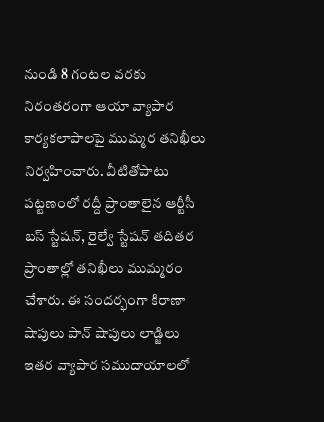నుండి 8 గంటల వరకు నిరంతరంగా ఆయా వ్యాపార కార్యకలాపాలపై ముమ్మర తనిఖీలు నిర్వహించారు. వీటితోపాటు పట్టణంలో రద్దీ ప్రాంతాలైన ఆర్టీసీ బస్ స్టేషన్, రైల్వే స్టేషన్ తదితర ప్రాంతాల్లో తనిఖీలు ముమ్మరం చేశారు. ఈ సందర్భంగా కిరాణా షాపులు పాన్ షాపులు లాడ్జిలు ఇతర వ్యాపార సముదాయాలలో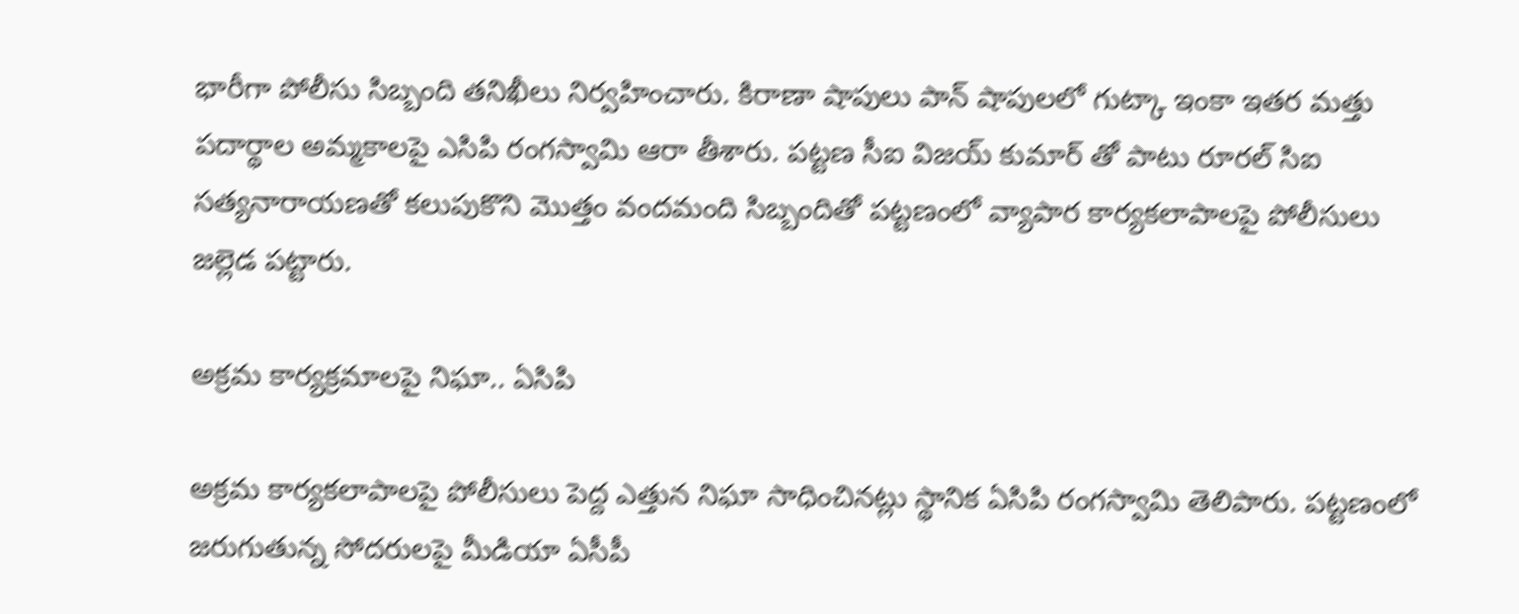భారీగా పోలీసు సిబ్బంది తనిఖీలు నిర్వహించారు. కిరాణా షాపులు పాన్ షాపులలో గుట్కా ఇంకా ఇతర మత్తు పదార్థాల అమ్మకాలపై ఎసిపి రంగస్వామి ఆరా తీశారు. పట్టణ సీఐ విజయ్ కుమార్ తో పాటు రూరల్ సిఐ సత్యనారాయణతో కలుపుకొని మొత్తం వందమంది సిబ్బందితో పట్టణంలో వ్యాపార కార్యకలాపాలపై పోలీసులు జల్లెడ పట్టారు.

అక్రమ కార్యక్రమాలపై నిఘా.. ఏసిపి

అక్రమ కార్యకలాపాలపై పోలీసులు పెద్ద ఎత్తున నిఘా సాధించినట్లు స్థానిక ఏసిపి రంగస్వామి తెలిపారు. పట్టణంలో జరుగుతున్న సోదరులపై మీడియా ఏసీపీ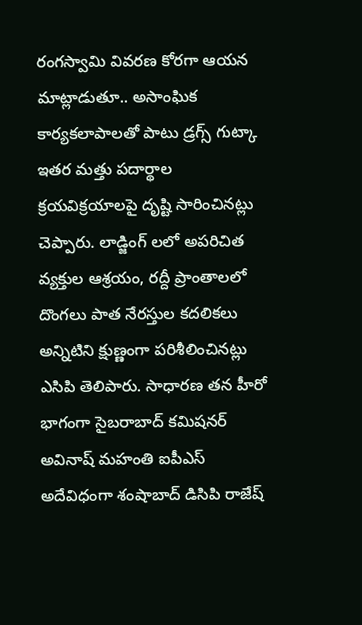రంగస్వామి వివరణ కోరగా ఆయన మాట్లాడుతూ.. అసాంఘిక కార్యకలాపాలతో పాటు డ్రగ్స్ గుట్కా ఇతర మత్తు పదార్థాల క్రయవిక్రయాలపై దృష్టి సారించినట్లు చెప్పారు. లాడ్జింగ్ లలో అపరిచిత వ్యక్తుల ఆశ్రయం, రద్దీ ప్రాంతాలలో దొంగలు పాత నేరస్తుల కదలికలు అన్నిటిని క్షుణ్ణంగా పరిశీలించినట్లు ఎసిపి తెలిపారు. సాధారణ తన హీరో భాగంగా సైబరాబాద్ కమిషనర్ అవినాష్ మహంతి ఐపీఎస్ అదేవిధంగా శంషాబాద్ డిసిపి రాజేష్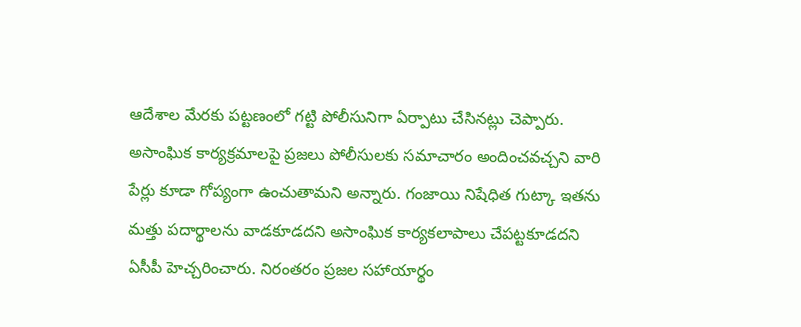ఆదేశాల మేరకు పట్టణంలో గట్టి పోలీసునిగా ఏర్పాటు చేసినట్లు చెప్పారు. అసాంఘిక కార్యక్రమాలపై ప్రజలు పోలీసులకు సమాచారం అందించవచ్చని వారి పేర్లు కూడా గోప్యంగా ఉంచుతామని అన్నారు. గంజాయి నిషేధిత గుట్కా ఇతను మత్తు పదార్థాలను వాడకూడదని అసాంఘిక కార్యకలాపాలు చేపట్టకూడదని ఏసీపీ హెచ్చరించారు. నిరంతరం ప్రజల సహాయార్థం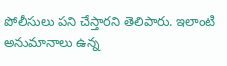పోలీసులు పని చేస్తారని తెలిపారు. ఇలాంటి అనుమానాలు ఉన్న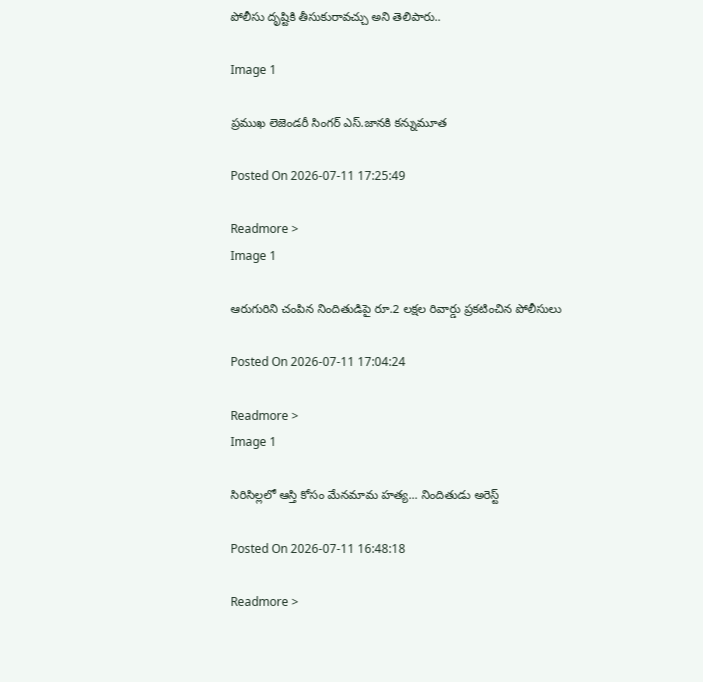పోలీసు దృష్టికి తీసుకురావచ్చు అని తెలిపారు..

Image 1

ప్రముఖ లెజెండరీ సింగర్ ఎస్.జానకి కన్నుమూత

Posted On 2026-07-11 17:25:49

Readmore >
Image 1

ఆరుగురిని చంపిన నిందితుడిపై రూ.2 లక్షల రివార్డు ప్రకటించిన పోలీసులు

Posted On 2026-07-11 17:04:24

Readmore >
Image 1

సిరిసిల్లలో ఆస్తి కోసం మేనమామ హత్య... నిందితుడు అరెస్ట్

Posted On 2026-07-11 16:48:18

Readmore >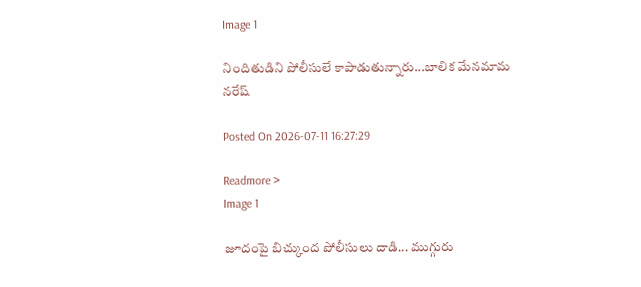Image 1

నిందితుడిని పోలీసులే కాపాడుతున్నారు...బాలిక మేనమామ నరేష్

Posted On 2026-07-11 16:27:29

Readmore >
Image 1

జూదంపై బిచ్కుంద పోలీసులు దాడి... ముగ్గురు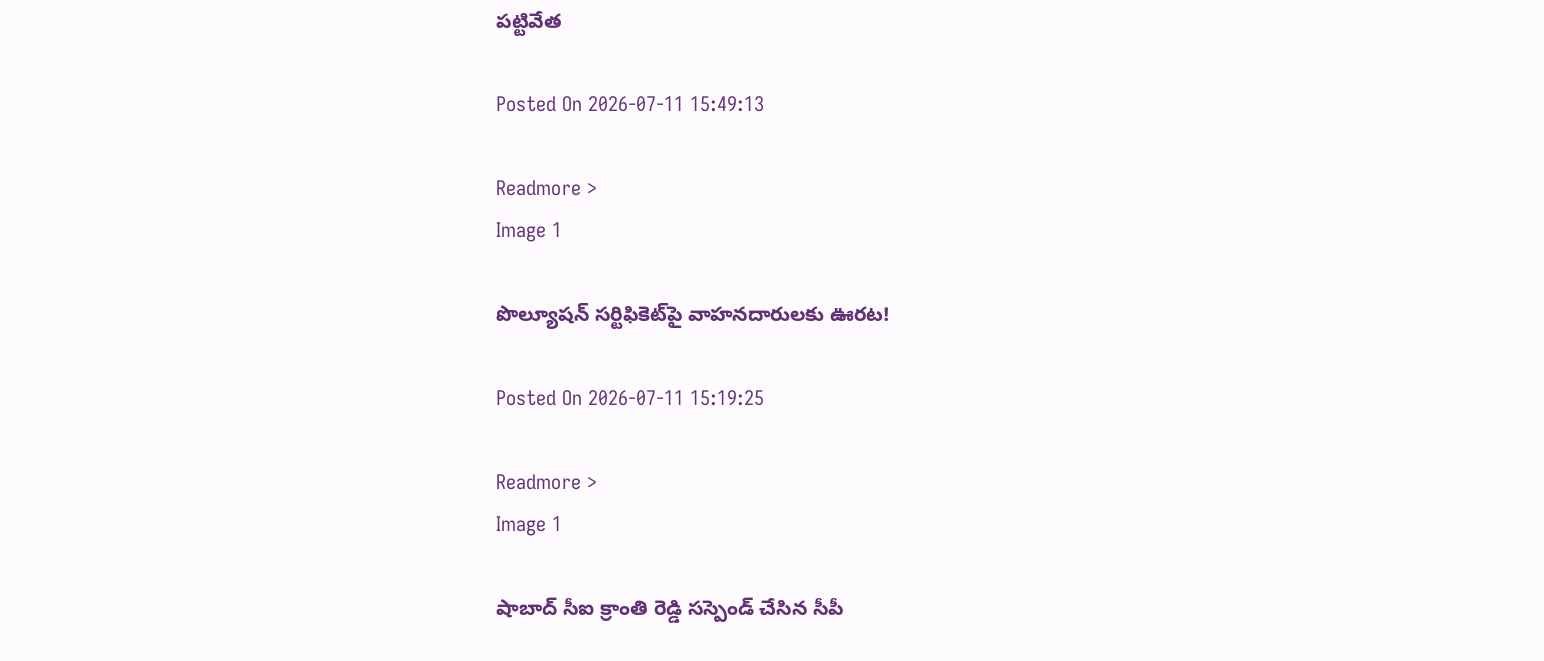పట్టివేత

Posted On 2026-07-11 15:49:13

Readmore >
Image 1

పొల్యూషన్ సర్టిఫికెట్‌పై వాహనదారులకు ఊరట!

Posted On 2026-07-11 15:19:25

Readmore >
Image 1

షాబాద్ సీఐ క్రాంతి రెడ్డి సస్పెండ్ చేసిన సీపీ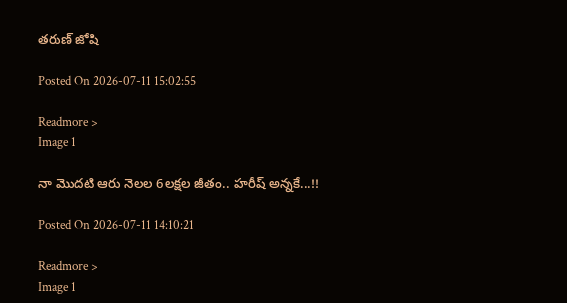తరుణ్ జోషి

Posted On 2026-07-11 15:02:55

Readmore >
Image 1

నా మొదటి ఆరు నెలల 6లక్షల జీతం.. హరీష్ అన్నకే...!!

Posted On 2026-07-11 14:10:21

Readmore >
Image 1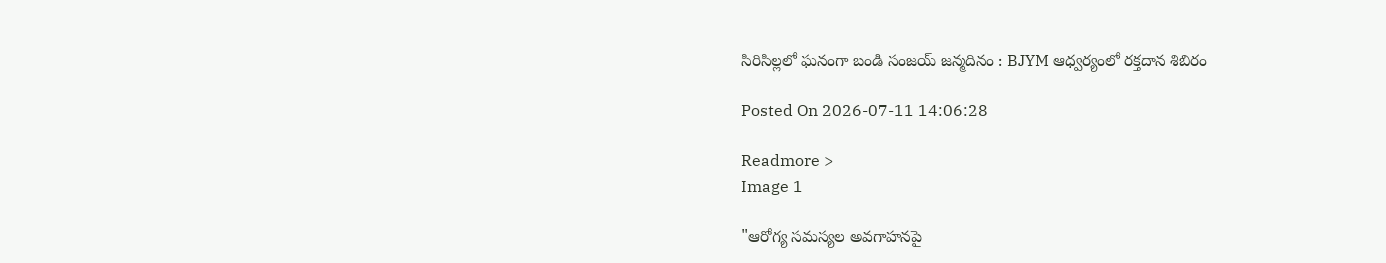సిరిసిల్లలో ఘనంగా బండి సంజయ్ జన్మదినం : BJYM ఆధ్వర్యంలో రక్తదాన శిబిరం

Posted On 2026-07-11 14:06:28

Readmore >
Image 1

"ఆరోగ్య సమస్యల అవగాహనపై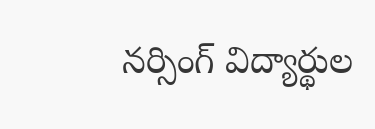నర్సింగ్ విద్యార్థుల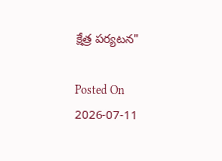క్షేత్ర పర్యటన"

Posted On 2026-07-11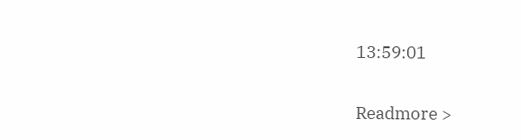13:59:01

Readmore >